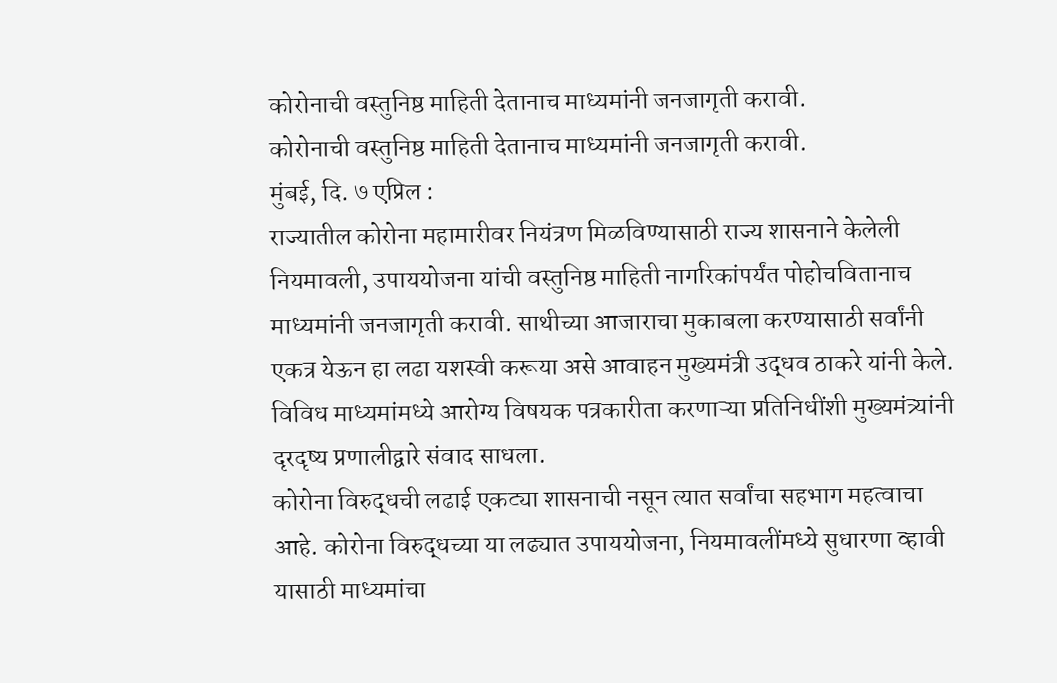कोरोनाची वस्तुनिष्ठ माहिती देतानाच माध्यमांनी जनजागृती करावी.
कोरोनाची वस्तुनिष्ठ माहिती देतानाच माध्यमांनी जनजागृती करावी.
मुंबई, दि. ७ एप्रिल :
राज्यातील कोरोना महामारीवर नियंत्रण मिळविण्यासाठी राज्य शासनाने केलेली नियमावली, उपाययोजना यांची वस्तुनिष्ठ माहिती नागरिकांपर्यंत पोहोचवितानाच माध्यमांनी जनजागृती करावी. साथीच्या आजाराचा मुकाबला करण्यासाठी सर्वांनी एकत्र येऊन हा लढा यशस्वी करूया असे आवाहन मुख्यमंत्री उद्धव ठाकरे यांनी केले.
विविध माध्यमांमध्ये आरोग्य विषयक पत्रकारीता करणाऱ्या प्रतिनिधींशी मुख्यमंत्र्यांनी दृरदृष्य प्रणालीद्वारे संवाद साधला.
कोरोना विरुद्धची लढाई एकट्या शासनाची नसून त्यात सर्वांचा सहभाग महत्वाचा आहे. कोरोना विरुद्धच्या या लढ्यात उपाययोजना, नियमावलींमध्ये सुधारणा व्हावी यासाठी माध्यमांचा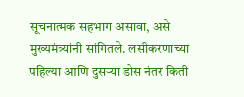सूचनात्मक सहभाग असावा, असे मुख्यमंत्र्यांनी सांगितले. लसीकरणाच्या पहिल्या आणि दुसऱ्या डोस नंतर किती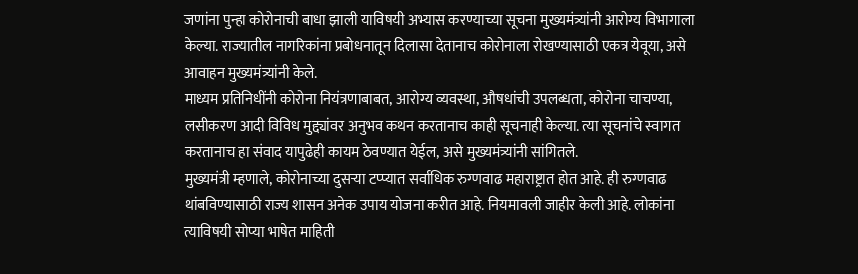जणांना पुन्हा कोरोनाची बाधा झाली याविषयी अभ्यास करण्याच्या सूचना मुख्यमंत्र्यांनी आरोग्य विभागाला केल्या. राज्यातील नागरिकांना प्रबोधनातून दिलासा देतानाच कोरोनाला रोखण्यासाठी एकत्र येवूया, असे आवाहन मुख्यमंत्र्यांनी केले.
माध्यम प्रतिनिधींनी कोरोना नियंत्रणाबाबत, आरोग्य व्यवस्था, औषधांची उपलब्धता, कोरोना चाचण्या, लसीकरण आदी विविध मुद्द्यांवर अनुभव कथन करतानाच काही सूचनाही केल्या. त्या सूचनांचे स्वागत करतानाच हा संवाद यापुढेही कायम ठेवण्यात येईल, असे मुख्यमंत्र्यांनी सांगितले.
मुख्यमंत्री म्हणाले, कोरोनाच्या दुसऱ्या टप्प्यात सर्वाधिक रुग्णवाढ महाराष्ट्रात होत आहे. ही रुग्णवाढ थांबविण्यासाठी राज्य शासन अनेक उपाय योजना करीत आहे. नियमावली जाहीर केली आहे. लोकांना त्याविषयी सोप्या भाषेत माहिती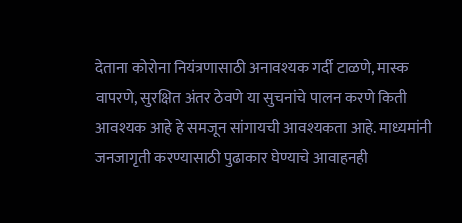देताना कोरोना नियंत्रणासाठी अनावश्यक गर्दी टाळणे, मास्क वापरणे, सुरक्षित अंतर ठेवणे या सुचनांचे पालन करणे किती आवश्यक आहे हे समजून सांगायची आवश्यकता आहे. माध्यमांनी जनजागृती करण्यासाठी पुढाकार घेण्याचे आवाहनही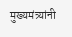मुख्यमंत्र्यांनी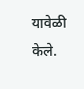यावेळी केले.